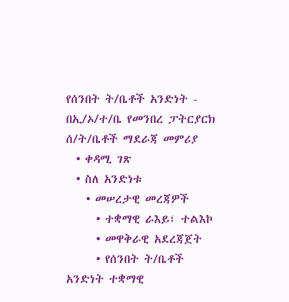የሰንበት ት/ቤቶች አንድነት - በኢ/ኦ/ተ/ቤ የመንበረ ፓትርያርክ ሰ/ት/ቤቶች ማደራጃ መምሪያ
  • ቀዳሚ ገጽ
  • ስለ አንድነቱ
    • መሠረታዊ መረጃዎች
      • ተቋማዊ ራእይ፣ ተልእኮ
      • መዋቅራዊ አደረጃጀት
      • የሰንበት ት/ቤቶች አንድነት ተቋማዊ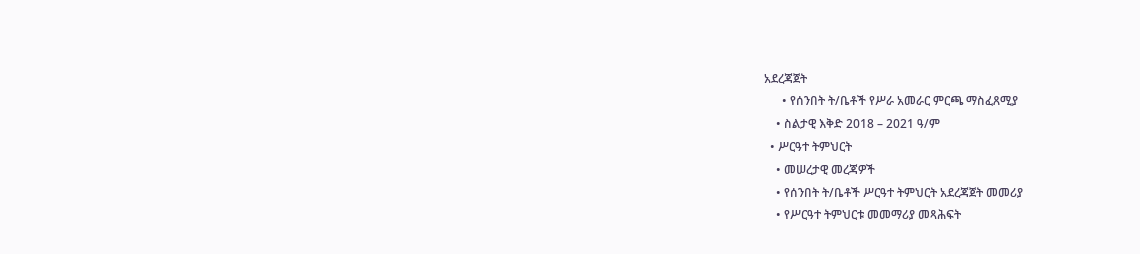አደረጃጀት
      • የሰንበት ት/ቤቶች የሥራ አመራር ምርጫ ማስፈጸሚያ
    • ስልታዊ እቅድ 2018 – 2021 ዓ/ም
  • ሥርዓተ ትምህርት
    • መሠረታዊ መረጃዎች
    • የሰንበት ት/ቤቶች ሥርዓተ ትምህርት አደረጃጀት መመሪያ
    • የሥርዓተ ትምህርቱ መመማሪያ መጻሕፍት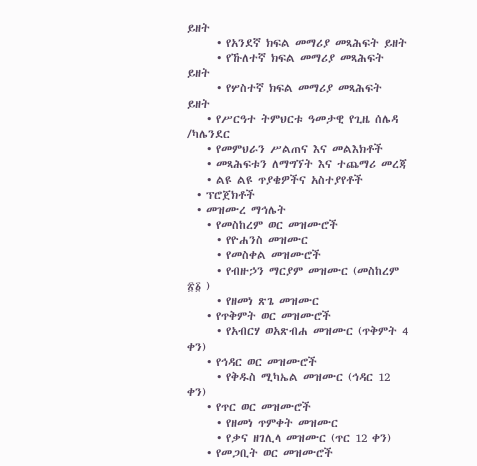ይዘት
      • የአንደኛ ክፍል መማሪያ መጻሕፍት ይዘት
      • የኹለተኛ ክፍል መማሪያ መጻሕፍት ይዘት
      • የሦስተኛ ክፍል መማሪያ መጻሕፍት ይዘት
    • የሥርዓተ ትምህርቱ ዓመታዊ የጊዜ ሰሌዳ /ካሌንደር
    • የመምህራን ሥልጠና እና መልእክቶች
    • መጻሕፍቱን ለማግኘት እና ተጨማሪ መረጃ
    • ልዩ ልዩ ጥያቄዎችና አስተያየቶች
  • ፕሮጀክቶች
  • መዝሙረ ማኅሌት
    • የመስከረም ወር መዝሙሮች
      • የዮሐንስ መዝሙር
      • የመስቀል መዝሙሮች
      • የብዙኃን ማርያም መዝሙር (መስከረም ፳፩ )
      • የዘመነ ጽጌ መዝሙር
    • የጥቅምት ወር መዝሙሮች
      • የአብርሃ ወአጽብሐ መዝሙር (ጥቅምት 4 ቀን)
    • የኅዳር ወር መዝሙሮች
      • የቅዱስ ሚካኤል መዝሙር (ኅዳር 12 ቀን)
    • የጥር ወር መዝሙሮች
      • የዘመነ ጥምቀት መዝሙር
      • የቃና ዘገሊላ መዝሙር (ጥር 12 ቀን)
    • የመጋቢት ወር መዝሙሮች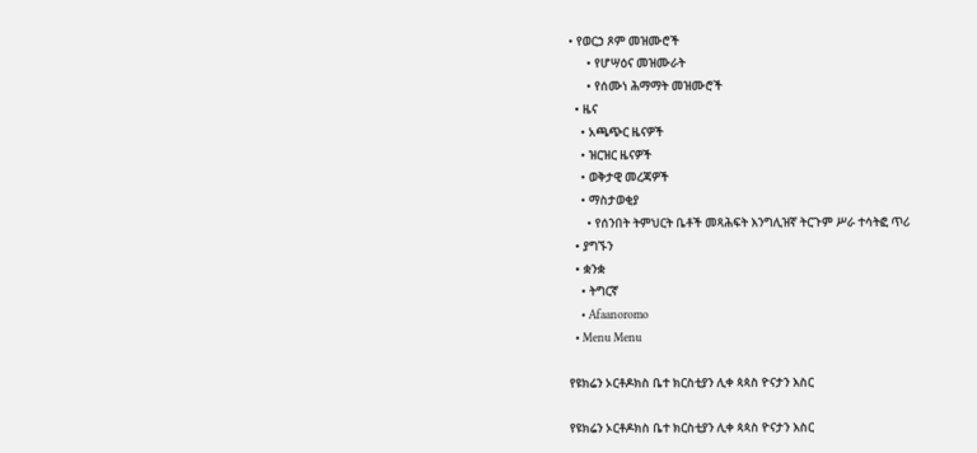• የወርኃ ጾም መዝሙሮች
      • የሆሣዕና መዝሙራት
      • የሰሙነ ሕማማት መዝሙሮች
  • ዜና
    • አጫጭር ዜናዎች
    • ዝርዝር ዜናዎች
    • ወቅታዊ መረጃዎች
    • ማስታወቂያ
      • የሰንበት ትምህርት ቤቶች መጻሕፍት እንግሊዝኛ ትርጉም ሥራ ተሳትፎ ጥሪ
  • ያግኙን
  • ቋንቋ
    • ትግርኛ
    • Afaanoromo
  • Menu Menu

የዩክሬን ኦርቶዶክስ ቤተ ክርስቲያን ሊቀ ጳጳስ ዮናታን እስር

የዩክሬን ኦርቶዶክስ ቤተ ክርስቲያን ሊቀ ጳጳስ ዮናታን እስር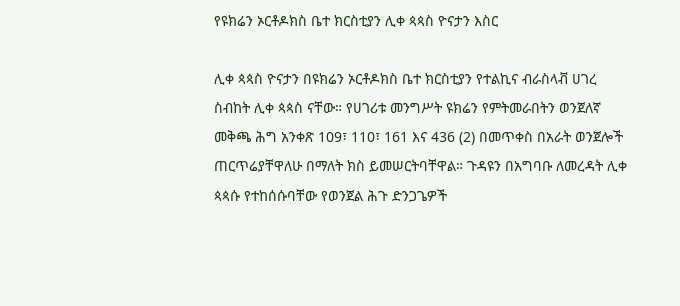የዩክሬን ኦርቶዶክስ ቤተ ክርስቲያን ሊቀ ጳጳስ ዮናታን እስር

ሊቀ ጳጳስ ዮናታን በዩክሬን ኦርቶዶክስ ቤተ ክርስቲያን የተልኪና ብራስላቭ ሀገረ ስብከት ሊቀ ጳጳስ ናቸው። የሀገሪቱ መንግሥት ዩክሬን የምትመራበትን ወንጀለኛ መቅጫ ሕግ አንቀጽ 109፣ 110፣ 161 እና 436 (2) በመጥቀስ በአራት ወንጀሎች ጠርጥሬያቸዋለሁ በማለት ክስ ይመሠርትባቸዋል። ጉዳዩን በአግባቡ ለመረዳት ሊቀ ጳጳሱ የተከሰሱባቸው የወንጀል ሕጉ ድንጋጌዎች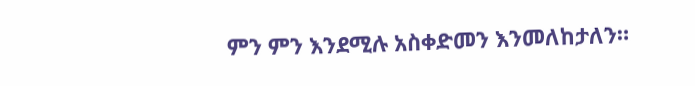ምን ምን እንደሚሉ አስቀድመን እንመለከታለን።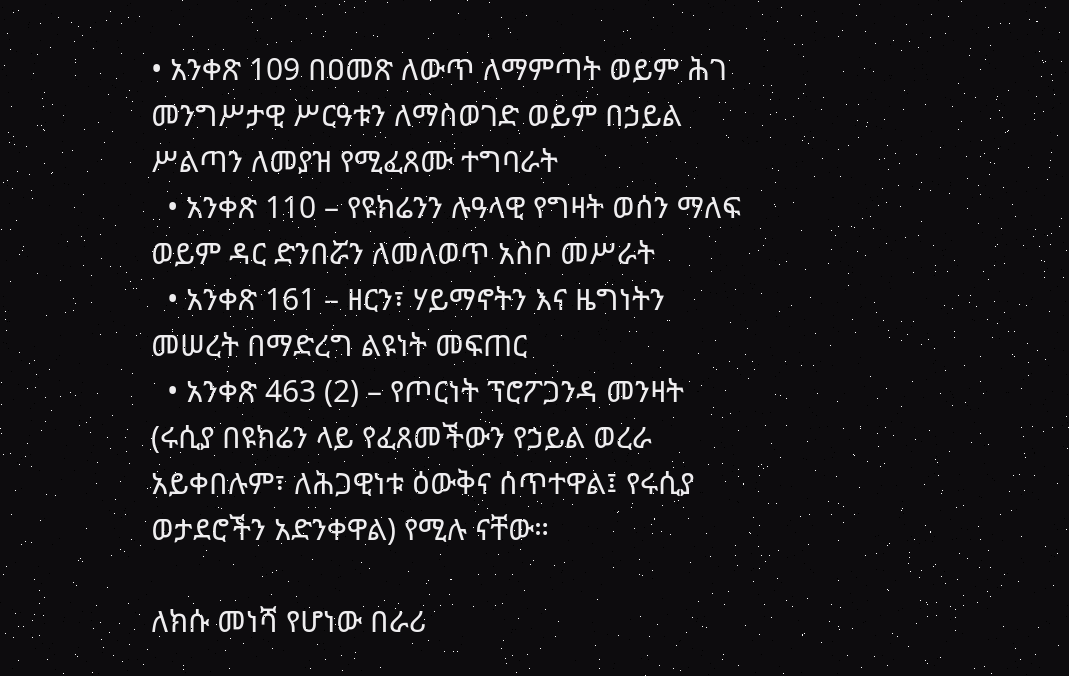• አንቀጽ 109 በዐመጽ ለውጥ ለማምጣት ወይም ሕገ መንግሥታዊ ሥርዓቱን ለማስወገድ ወይም በኃይል ሥልጣን ለመያዝ የሚፈጸሙ ተግባራት
  • አንቀጽ 110 – የዩክሬንን ሉዓላዊ የግዛት ወሰን ማለፍ ወይም ዳር ድንበሯን ለመለወጥ አስቦ መሥራት
  • አንቀጽ 161 – ዘርን፣ ሃይማኖትን እና ዜግነትን መሠረት በማድረግ ልዩነት መፍጠር
  • አንቀጽ 463 (2) – የጦርነት ፕሮፖጋንዳ መንዛት (ሩሲያ በዩክሬን ላይ የፈጸመችውን የኃይል ወረራ አይቀበሉም፣ ለሕጋዊነቱ ዕውቅና ሰጥተዋል፤ የሩሲያ ወታደሮችን አድንቀዋል) የሚሉ ናቸው።

ለክሱ መነሻ የሆነው በራሪ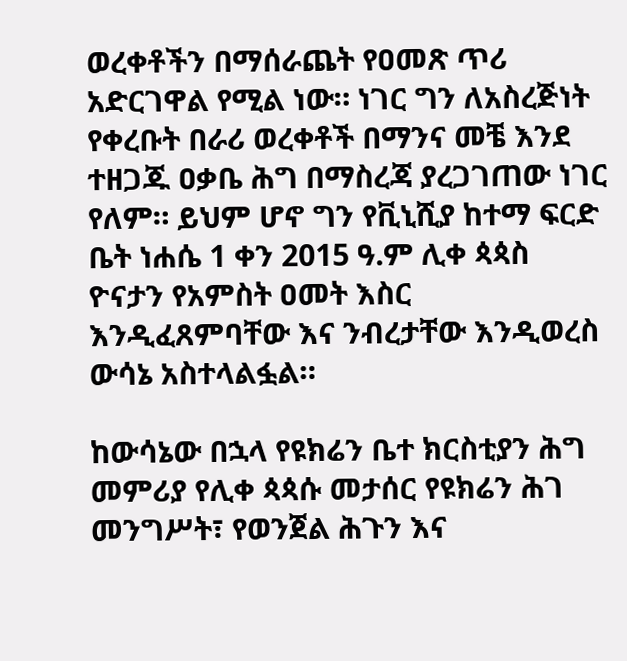ወረቀቶችን በማሰራጨት የዐመጽ ጥሪ አድርገዋል የሚል ነው። ነገር ግን ለአስረጅነት የቀረቡት በራሪ ወረቀቶች በማንና መቼ እንደ ተዘጋጁ ዐቃቤ ሕግ በማስረጃ ያረጋገጠው ነገር የለም። ይህም ሆኖ ግን የቪኒሺያ ከተማ ፍርድ ቤት ነሐሴ 1 ቀን 2015 ዓ.ም ሊቀ ጳጳስ ዮናታን የአምስት ዐመት እስር እንዲፈጸምባቸው እና ንብረታቸው እንዲወረስ ውሳኔ አስተላልፏል።

ከውሳኔው በኋላ የዩክሬን ቤተ ክርስቲያን ሕግ መምሪያ የሊቀ ጳጳሱ መታሰር የዩክሬን ሕገ መንግሥት፣ የወንጀል ሕጉን እና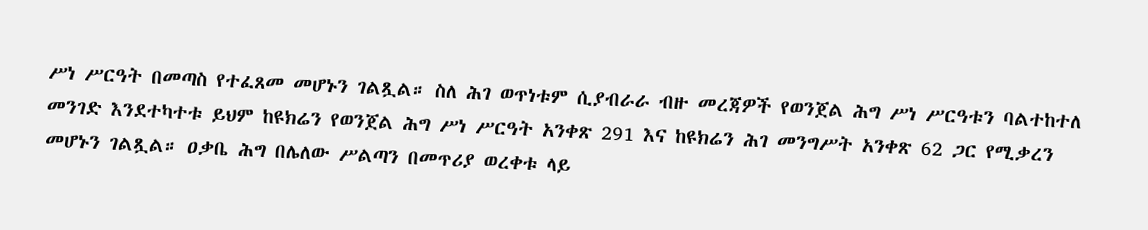ሥነ ሥርዓት በመጣስ የተፈጸመ መሆኑን ገልጿል። ስለ ሕገ ወጥነቱም ሲያብራራ ብዙ መረጃዎች የወንጀል ሕግ ሥነ ሥርዓቱን ባልተከተለ መንገድ እንደተካተቱ ይህም ከዩክሬን የወንጀል ሕግ ሥነ ሥርዓት አንቀጽ 291 እና ከዩክሬን ሕገ መንግሥት አንቀጽ 62 ጋር የሚቃረን መሆኑን ገልጿል። ዐቃቤ ሕግ በሌለው ሥልጣን በመጥሪያ ወረቀቱ ላይ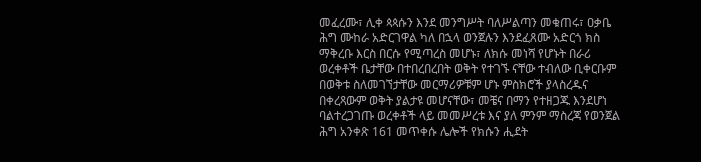መፈረሙ፣ ሊቀ ጳጳሱን እንደ መንግሥት ባለሥልጣን መቁጠሩ፣ ዐቃቤ ሕግ ሙከራ አድርገዋል ካለ በኋላ ወንጀሉን እንደፈጸሙ አድርጎ ክስ ማቅረቡ እርስ በርሱ የሚጣረስ መሆኑ፣ ለክሱ መነሻ የሆኑት በራሪ ወረቀቶች ቤታቸው በተበረበረበት ወቅት የተገኙ ናቸው ተብለው ቢቀርቡም በወቅቱ ስለመገኘታቸው መርማሪዎቹም ሆኑ ምስክሮች ያላስረዱና በቀረጻውም ወቅት ያልታዩ መሆናቸው፣ መቼና በማን የተዘጋጁ እንደሆነ ባልተረጋገጡ ወረቀቶች ላይ መመሥረቱ እና ያለ ምንም ማስረጃ የወንጀል ሕግ አንቀጽ 161 መጥቀሱ ሌሎች የክሱን ሒደት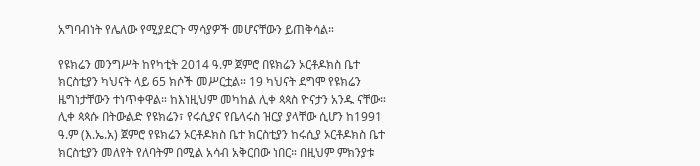አግባብነት የሌለው የሚያደርጉ ማሳያዎች መሆናቸውን ይጠቅሳል።

የዩክሬን መንግሥት ከየካቲት 2014 ዓ.ም ጀምሮ በዩክሬን ኦርቶዶክስ ቤተ ክርስቲያን ካህናት ላይ 65 ክሶች መሥርቷል። 19 ካህናት ደግሞ የዩክሬን ዜግነታቸውን ተነጥቀዋል። ከእነዚህም መካከል ሊቀ ጳጳስ ዮናታን አንዱ ናቸው። ሊቀ ጳጳሱ በትውልድ የዩክሬን፣ የሩሲያና የቤላሩስ ዝርያ ያላቸው ሲሆን ከ1991 ዓ.ም (እ.ኤ.አ) ጀምሮ የዩክሬን ኦርቶዶክስ ቤተ ክርስቲያን ከሩሲያ ኦርቶዶክስ ቤተ ክርስቲያን መለየት የለባትም በሚል አሳብ አቅርበው ነበር። በዚህም ምክንያቱ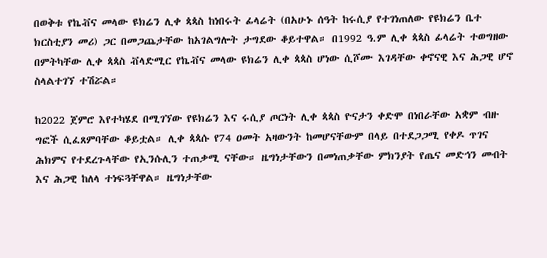በወቅቱ የኬቭና መላው ዩክሬን ሊቀ ጳጳስ ከነበሩት ፊላሬት (በአሁኑ ሰዓት ከሩሲያ የተገነጠለው የዩክሬን ቤተ ክርስቲያን መሪ) ጋር በመጋጨታቸው ከአገልግሎት ታግደው ቆይተዋል። በ1992 ዓ.ም ሊቀ ጳጳስ ፊላሬት ተወግዘው በምትካቸው ሊቀ ጳጳስ ቭላድሚር የኬቭና መላው ዩክሬን ሊቀ ጳጳስ ሆነው ሲሾሙ እገዳቸው ቀኖናዊ እና ሕጋዊ ሆኖ ስላልተገኘ ተሽሯል።

ከ2022 ጀምሮ እየተካሄደ በሚገኘው የዩክሬን እና ሩሲያ ጦርነት ሊቀ ጳጳስ ዮናታን ቀድሞ በነበራቸው አቋም ብዙ ግፎች ሲፈጸምባቸው ቆይቷል። ሊቀ ጳጳሱ የ74 ዐመት አዛውንት ከመሆናቸውም በላይ በተደጋጋሚ የቀዶ ጥገና ሕክምና የተደረጉላቸው የኢንሱሊን ተጠቃሚ ናቸው። ዜግነታቸውን በመነጠቃቸው ምክንያት የጤና መድኅን መብት እና ሕጋዊ ከለላ ተነፍጓቸዋል። ዜግነታቸው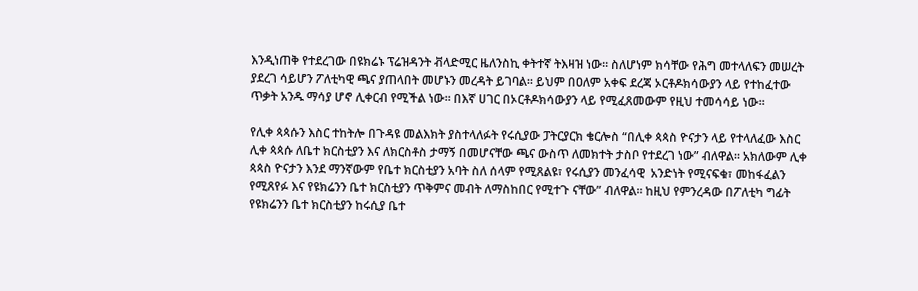እንዲነጠቅ የተደረገው በዩክሬኑ ፕሬዝዳንት ቭላድሚር ዜለንስኪ ቀትተኛ ትእዛዝ ነው። ስለሆነም ክሳቸው የሕግ መተላለፍን መሠረት ያደረገ ሳይሆን ፖለቲካዊ ጫና ያጠላበት መሆኑን መረዳት ይገባል። ይህም በዐለም አቀፍ ደረጃ ኦርቶዶክሳውያን ላይ የተከፈተው ጥቃት አንዱ ማሳያ ሆኖ ሊቀርብ የሚችል ነው። በእኛ ሀገር በኦርቶዶክሳውያን ላይ የሚፈጸመውም የዚህ ተመሳሳይ ነው።

የሊቀ ጳጳሱን እስር ተከትሎ በጉዳዩ መልእክት ያስተላለፉት የሩሲያው ፓትርያርክ ቄርሎስ “በሊቀ ጳጳስ ዮናታን ላይ የተላለፈው እስር ሊቀ ጳጳሱ ለቤተ ክርስቲያን እና ለክርስቶስ ታማኝ በመሆናቸው ጫና ውስጥ ለመክተት ታስቦ የተደረገ ነው” ብለዋል። አክለውም ሊቀ ጳጳስ ዮናታን እንደ ማንኛውም የቤተ ክርስቲያን አባት ስለ ሰላም የሚጸልዩ፣ የሩሲያን መንፈሳዊ  አንድነት የሚናፍቁ፣ መከፋፈልን የሚጸየፉ እና የዩክሬንን ቤተ ክርስቲያን ጥቅምና መብት ለማስከበር የሚተጉ ናቸው” ብለዋል። ከዚህ የምንረዳው በፖለቲካ ግፊት የዩክሬንን ቤተ ክርስቲያን ከሩሲያ ቤተ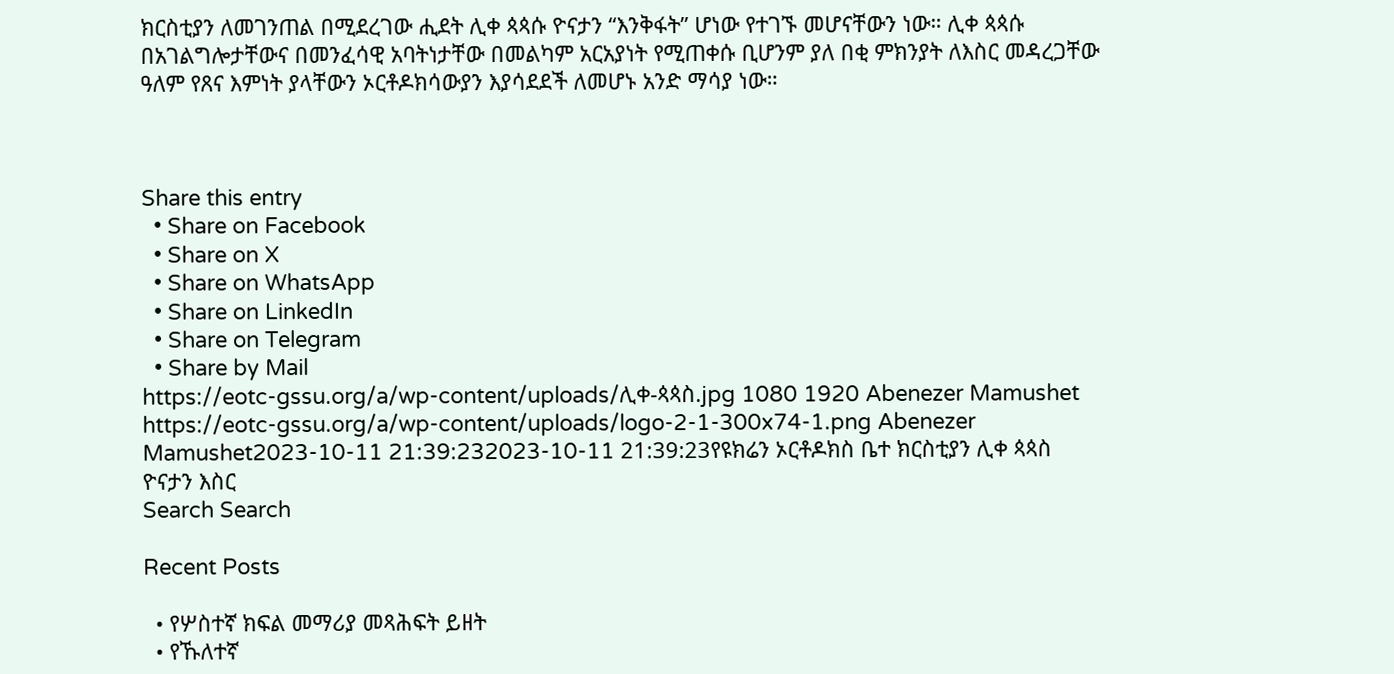ክርስቲያን ለመገንጠል በሚደረገው ሒደት ሊቀ ጳጳሱ ዮናታን “እንቅፋት” ሆነው የተገኙ መሆናቸውን ነው። ሊቀ ጳጳሱ በአገልግሎታቸውና በመንፈሳዊ አባትነታቸው በመልካም አርአያነት የሚጠቀሱ ቢሆንም ያለ በቂ ምክንያት ለእስር መዳረጋቸው ዓለም የጸና እምነት ያላቸውን ኦርቶዶክሳውያን እያሳደደች ለመሆኑ አንድ ማሳያ ነው።



Share this entry
  • Share on Facebook
  • Share on X
  • Share on WhatsApp
  • Share on LinkedIn
  • Share on Telegram
  • Share by Mail
https://eotc-gssu.org/a/wp-content/uploads/ሊቀ-ጳጳስ.jpg 1080 1920 Abenezer Mamushet https://eotc-gssu.org/a/wp-content/uploads/logo-2-1-300x74-1.png Abenezer Mamushet2023-10-11 21:39:232023-10-11 21:39:23የዩክሬን ኦርቶዶክስ ቤተ ክርስቲያን ሊቀ ጳጳስ ዮናታን እስር
Search Search

Recent Posts

  • የሦስተኛ ክፍል መማሪያ መጻሕፍት ይዘት
  • የኹለተኛ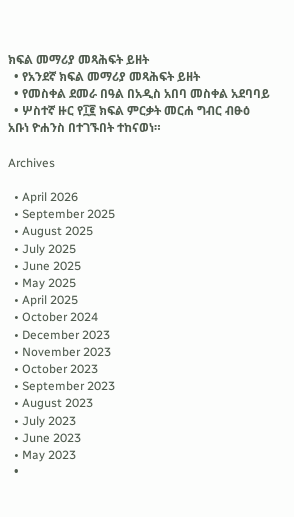ክፍል መማሪያ መጻሕፍት ይዘት
  • የአንደኛ ክፍል መማሪያ መጻሕፍት ይዘት
  • የመስቀል ደመራ በዓል በአዲስ አበባ መስቀል አደባባይ
  • ሦስተኛ ዙር የ፲፪ ክፍል ምርቃት መርሐ ግብር ብፁዕ አቡነ ዮሐንስ በተገኙበት ተከናወነ።

Archives

  • April 2026
  • September 2025
  • August 2025
  • July 2025
  • June 2025
  • May 2025
  • April 2025
  • October 2024
  • December 2023
  • November 2023
  • October 2023
  • September 2023
  • August 2023
  • July 2023
  • June 2023
  • May 2023
  •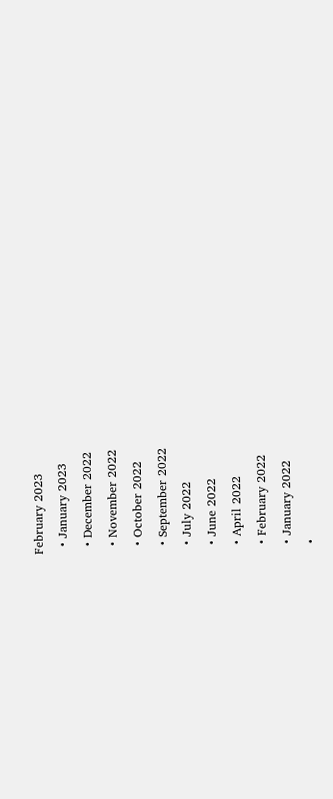February 2023
  • January 2023
  • December 2022
  • November 2022
  • October 2022
  • September 2022
  • July 2022
  • June 2022
  • April 2022
  • February 2022
  • January 2022
  •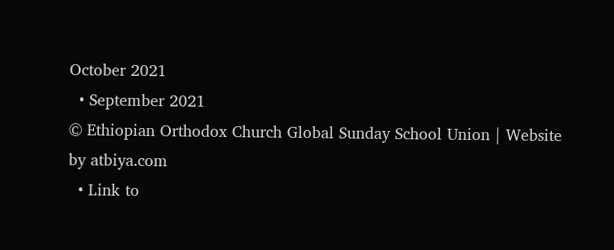October 2021
  • September 2021
© Ethiopian Orthodox Church Global Sunday School Union | Website by atbiya.com
  • Link to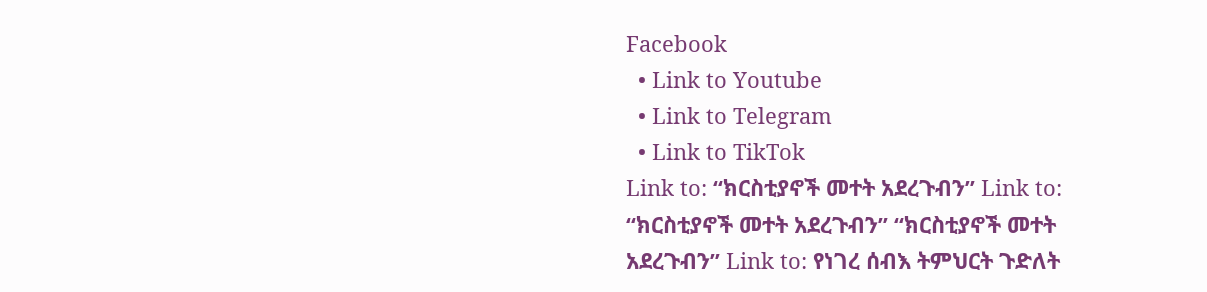Facebook
  • Link to Youtube
  • Link to Telegram
  • Link to TikTok
Link to: “ክርስቲያኖች መተት አደረጉብን” Link to: “ክርስቲያኖች መተት አደረጉብን” “ክርስቲያኖች መተት አደረጉብን” Link to: የነገረ ሰብእ ትምህርት ጉድለት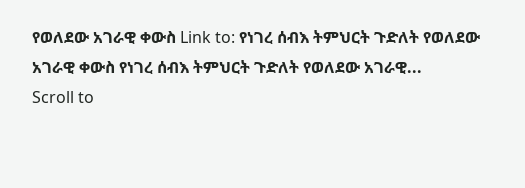የወለደው አገራዊ ቀውስ Link to: የነገረ ሰብእ ትምህርት ጉድለት የወለደው አገራዊ ቀውስ የነገረ ሰብእ ትምህርት ጉድለት የወለደው አገራዊ...
Scroll to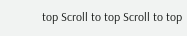top Scroll to top Scroll to top